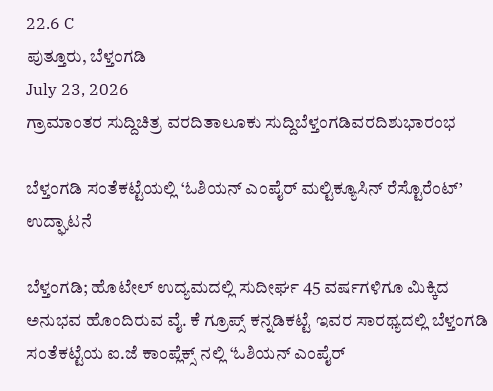22.6 C
ಪುತ್ತೂರು, ಬೆಳ್ತಂಗಡಿ
July 23, 2026
ಗ್ರಾಮಾಂತರ ಸುದ್ದಿಚಿತ್ರ ವರದಿತಾಲೂಕು ಸುದ್ದಿಬೆಳ್ತಂಗಡಿವರದಿಶುಭಾರಂಭ

ಬೆಳ್ತಂಗಡಿ ಸಂತೆಕಟ್ಟೆಯಲ್ಲಿ ‘ಓಶಿಯನ್ ಎಂಪೈರ್ ಮಲ್ಟಿಕ್ಯೂಸಿನ್ ರೆಸ್ಟೊರೆಂಟ್’ ಉದ್ಘಾಟನೆ

ಬೆಳ್ತಂಗಡಿ; ಹೊಟೇಲ್ ಉದ್ಯಮದಲ್ಲಿ ಸುದೀರ್ಘ 45 ವರ್ಷಗಳಿಗೂ ಮಿಕ್ಕಿದ ಅನುಭವ ಹೊಂದಿರುವ ವೈ. ಕೆ ಗ್ರೂಪ್ಸ್ ಕನ್ನಡಿಕಟ್ಟೆ ಇವರ ಸಾರಥ್ಯದಲ್ಲಿ ಬೆಳ್ತಂಗಡಿ ಸಂತೆಕಟ್ಟೆಯ ಐ.ಜೆ ಕಾಂಪ್ಲೆಕ್ಸ್ ನಲ್ಲಿ ‘ಓಶಿಯನ್ ಎಂಪೈರ್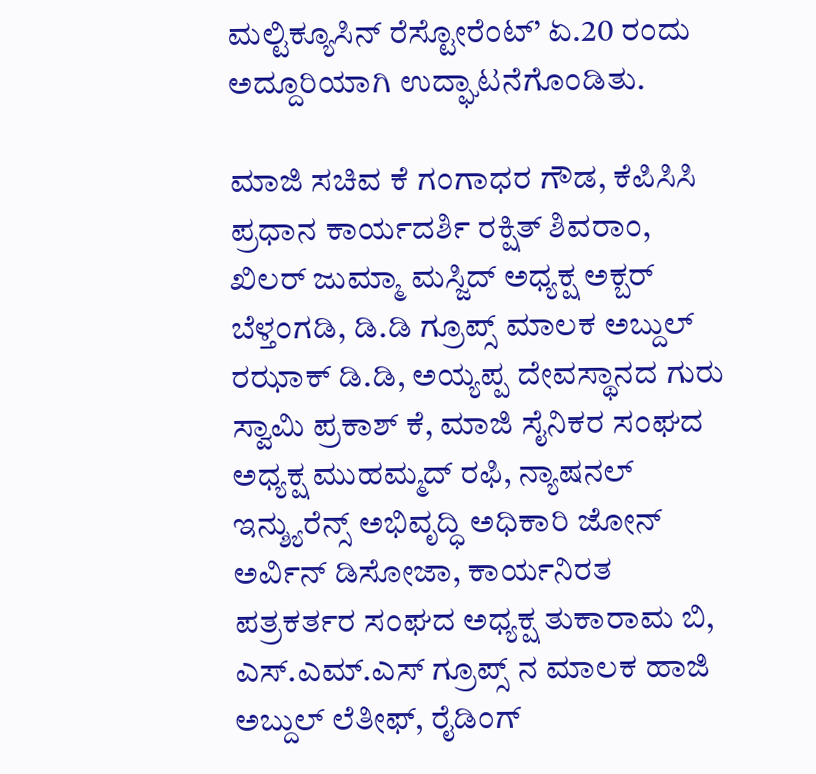ಮಲ್ಟಿಕ್ಯೂಸಿನ್ ರೆಸ್ಟೋರೆಂಟ್’ ಏ.20 ರಂದು ಅದ್ದೂರಿಯಾಗಿ ಉದ್ಘಾಟನೆಗೊಂಡಿತು.

ಮಾಜಿ ಸಚಿವ ಕೆ‌ ಗಂಗಾಧರ ಗೌಡ, ಕೆಪಿಸಿಸಿ ಪ್ರಧಾನ ಕಾರ್ಯದರ್ಶಿ ರಕ್ಷಿತ್ ಶಿವರಾಂ, ಖಿಲರ್ ಜುಮ್ಮಾ ಮಸ್ಜಿದ್ ಅಧ್ಯಕ್ಷ ಅಕ್ಬರ್ ಬೆಳ್ತಂಗಡಿ, ಡಿ.ಡಿ ಗ್ರೂಪ್ಸ್ ಮಾಲಕ ಅಬ್ದುಲ್ ರಝಾಕ್ ಡಿ.ಡಿ, ಅಯ್ಯಪ್ಪ ದೇವಸ್ಥಾನದ ಗುರು ಸ್ವಾಮಿ ಪ್ರಕಾಶ್ ಕೆ, ಮಾಜಿ ಸೈನಿಕರ ಸಂಘದ ಅಧ್ಯಕ್ಷ ಮುಹಮ್ಮದ್ ರಫಿ, ನ್ಯಾಷನಲ್ ಇನ್ಶ್ಯುರೆನ್ಸ್ ಅಭಿವೃದ್ಧಿ ಅಧಿಕಾರಿ ಜೋನ್ ಅರ್ವಿನ್ ಡಿಸೋಜಾ, ಕಾರ್ಯನಿರತ ಪತ್ರಕರ್ತರ ಸಂಘದ ಅಧ್ಯಕ್ಷ ತುಕಾರಾಮ‌ ಬಿ, ಎಸ್.ಎಮ್.ಎಸ್ ಗ್ರೂಪ್ಸ್ ನ ಮಾಲಕ ಹಾಜಿ‌ ಅಬ್ದುಲ್ ಲೆತೀಫ್, ರೈಡಿಂಗ್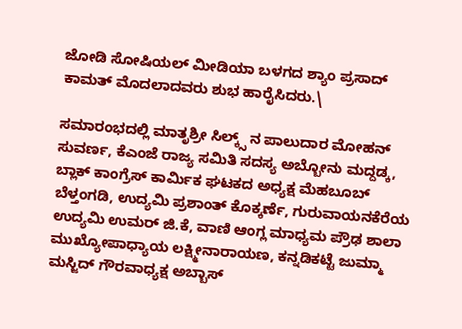ಜೋಡಿ ಸೋಷಿಯಲ್ ಮೀಡಿಯಾ ಬಳಗದ ಶ್ಯಾಂ ಪ್ರಸಾದ್ ಕಾಮತ್ ಮೊದಲಾದವರು ಶುಭ ಹಾರೈಸಿದರು.\

ಸಮಾರಂಭದಲ್ಲಿ ಮಾತೃಶ್ರೀ ಸಿಲ್ಕ್ಸ್ ನ ಪಾಲುದಾರ ಮೋಹನ್ ಸುವರ್ಣ, ಕೆಎಂಜೆ ರಾಜ್ಯ ಸಮಿತಿ ಸದಸ್ಯ ಅಬ್ಬೋನು ಮದ್ದಡ್ಕ, ಬ್ಲಾಕ್ ಕಾಂಗ್ರೆಸ್ ಕಾರ್ಮಿಕ ಘಟಕದ ಅಧ್ಯಕ್ಷ ಮೆಹಬೂಬ್ ಬೆಳ್ತಂಗಡಿ, ಉದ್ಯಮಿ ಪ್ರಶಾಂತ್ ಕೊಕ್ಕರ್ಣೆ, ಗುರುವಾಯನಕೆರೆಯ ಉದ್ಯಮಿ ಉಮರ್ ಜಿ.ಕೆ, ವಾಣಿ ಆಂಗ್ಲ‌ ಮಾಧ್ಯಮ ಪ್ರೌಢ ಶಾಲಾ ಮುಖ್ಯೋಪಾಧ್ಯಾಯ ಲಕ್ಷ್ಮೀನಾರಾಯಣ, ಕನ್ನಡಿಕಟ್ಟೆ ಜುಮ್ಮಾ ಮಸ್ಜಿದ್ ಗೌರವಾಧ್ಯಕ್ಷ ಅಬ್ಬಾಸ್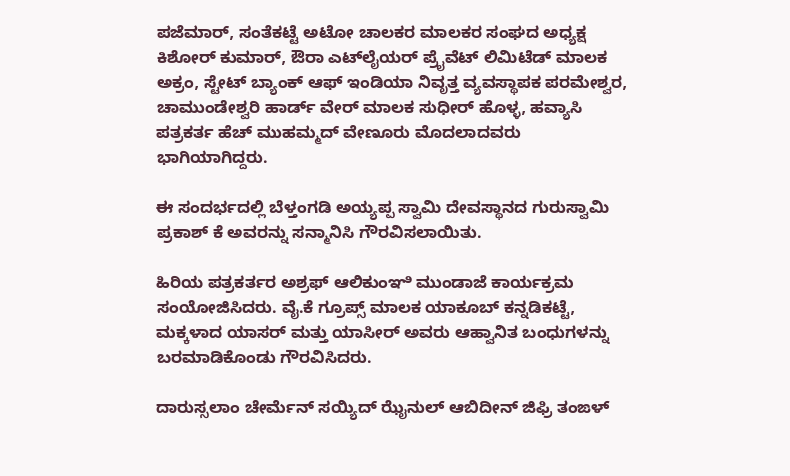ಪಜೆಮಾರ್, ಸಂತೆಕಟ್ಟೆ ಅಟೋ ಚಾಲಕರ ಮಾಲಕರ‌ ಸಂಘದ ಅಧ್ಯಕ್ಷ ಕಿಶೋರ್ ಕುಮಾರ್, ಔರಾ ಎಟ್‌ಲೈಯರ್ ಪ್ರೈವೆಟ್ ಲಿಮಿಟೆಡ್ ಮಾಲಕ ಅಕ್ರಂ, ಸ್ಟೇಟ್ ಬ್ಯಾಂಕ್ ಆಫ್ ಇಂಡಿಯಾ ನಿವೃತ್ತ ವ್ಯವಸ್ಥಾಪಕ ಪರಮೇಶ್ವರ, ಚಾಮುಂಡೇಶ್ವರಿ ಹಾರ್ಡ್ ವೇರ್ ಮಾಲಕ ಸುಧೀರ್ ಹೊಳ್ಳ, ಹವ್ಯಾಸಿ ಪತ್ರಕರ್ತ ಹೆಚ್ ಮುಹಮ್ಮದ್ ವೇಣೂರು ಮೊದಲಾದವರು ಭಾಗಿಯಾಗಿದ್ದರು.

ಈ‌ ಸಂದರ್ಭದಲ್ಲಿ ಬೆಳ್ತಂಗಡಿ ಅಯ್ಯಪ್ಪ ಸ್ವಾಮಿ ದೇವಸ್ಥಾನದ ಗುರುಸ್ವಾಮಿ ಪ್ರಕಾಶ್ ಕೆ ಅವರನ್ನು ಸನ್ಮಾನಿಸಿ ಗೌರವಿಸಲಾಯಿತು.

ಹಿರಿಯ ಪತ್ರಕರ್ತರ ಅಶ್ರಫ್ ಆಲಿಕುಂಞಿ ಮುಂಡಾಜೆ ಕಾರ್ಯಕ್ರಮ ಸಂಯೋಜಿಸಿದರು. ವೈ.ಕೆ ಗ್ರೂಪ್ಸ್ ಮಾಲಕ ಯಾಕೂಬ್ ಕನ್ನಡಿಕಟ್ಟೆ, ಮಕ್ಕಳಾದ ಯಾಸರ್ ಮತ್ತು ಯಾಸೀರ್ ಅವರು ಆಹ್ವಾನಿತ ಬಂಧುಗಳನ್ನು‌ ಬರಮಾಡಿಕೊಂಡು ಗೌರವಿಸಿದರು.

ದಾರುಸ್ಸಲಾಂ ಚೇರ್ಮೆನ್ ಸಯ್ಯಿದ್ ಝೈನುಲ್ ಆಬಿದೀನ್ ಜಿಫ್ರಿ ತಂಙಳ್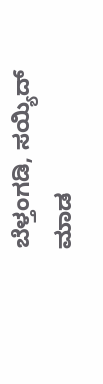ಬೆಳ್ತಂಗಡಿ, ಸಯ್ಯಿದ್ ಮಾಡ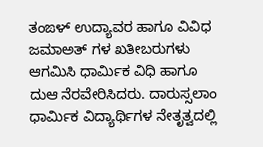ತಂಙಳ್ ಉದ್ಯಾವರ ಹಾಗೂ ವಿವಿಧ ಜಮಾಅತ್ ಗಳ ಖತೀಬರುಗಳು ಆಗಮಿಸಿ‌ ಧಾರ್ಮಿಕ ವಿಧಿ‌ ಹಾಗೂ‌ ದುಆ ನೆರವೇರಿಸಿದರು. ದಾರುಸ್ಸಲಾಂ ಧಾರ್ಮಿಕ ವಿದ್ಯಾರ್ಥಿಗಳ ನೇತೃತ್ವದಲ್ಲಿ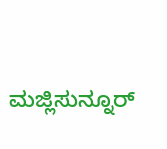ಮಜ್ಲಿಸುನ್ನೂರ್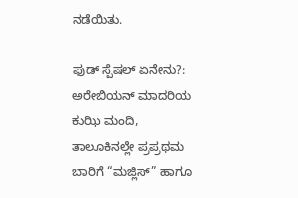ನಡೆಯಿತು.

ಫುಡ್ ಸ್ಪೆಷಲ್ ಏನೇನು?: ಅರೇಬಿಯನ್ ಮಾದರಿಯ ಕುಝಿ ಮಂದಿ, ತಾಲೂಕಿನಲ್ಲೇ ಪ್ರಪ್ರಥಮ ಬಾರಿಗೆ “ಮಜ್ಲಿಸ್” ಹಾಗೂ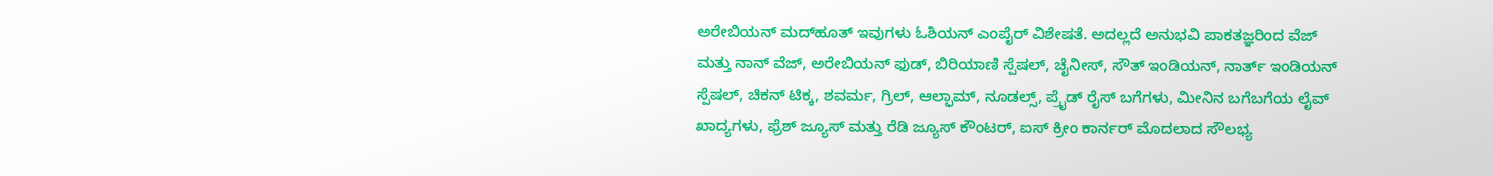ಅರೇಬಿಯನ್ ಮದ್‌ಹೂತ್ ಇವುಗಳು ಓಶಿಯನ್ ಎಂಪೈರ್ ವಿಶೇಷತೆ. ಅದಲ್ಲದೆ ಅನುಭವಿ ಪಾಕತಜ್ಞರಿಂದ ವೆಜ್ ಮತ್ತು ನಾನ್ ವೆಜ್, ಅರೇಬಿಯನ್ ಫುಡ್, ಬಿರಿಯಾಣಿ ಸ್ಪೆಷಲ್, ಚೈನೀಸ್, ಸೌತ್‌ ಇಂಡಿಯನ್, ನಾರ್ತ್ ಇಂಡಿಯನ್ ಸ್ಪೆಷಲ್, ಚಿಕನ್ ಟಿಕ್ಕ, ಶವರ್ಮ, ಗ್ರಿಲ್, ಆಲ್ಫಾಮ್, ನೂಡಲ್ಸ್, ಪ್ರೈಡ್ ರೈಸ್ ಬಗೆಗಳು, ಮೀನಿನ ಬಗೆಬಗೆಯ ಲೈವ್ ಖಾದ್ಯಗಳು, ಫ್ರೆಶ್ ಜ್ಯೂಸ್ ಮತ್ತು ರೆಡಿ ಜ್ಯೂಸ್‌ ಕೌಂಟರ್, ಐಸ್ ಕ್ರೀಂ ಕಾರ್ನರ್ ಮೊದಲಾದ ಸೌಲಭ್ಯ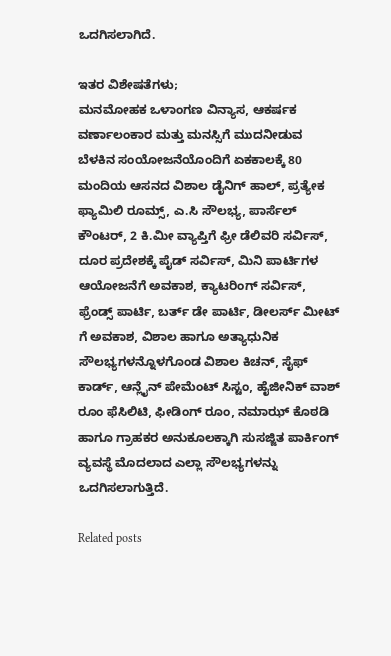ಒದಗಿಸಲಾಗಿದೆ.

ಇತರ ವಿಶೇಷತೆಗಳು;
ಮನಮೋಹಕ ಒಳಾಂಗಣ ವಿನ್ಯಾಸ, ಆಕರ್ಷಕ ವರ್ಣಾಲಂಕಾರ ಮತ್ತು ಮನಸ್ಸಿಗೆ ಮುದ‌ನೀಡುವ ಬೆಳಕಿನ ಸಂಯೋಜನೆಯೊಂದಿಗೆ ಏಕಕಾಲಕ್ಕೆ 80 ಮಂದಿಯ ಆಸನದ ವಿಶಾಲ ಡೈನಿಗ್ ಹಾಲ್, ಪ್ರತ್ಯೇಕ ಫ್ಯಾಮಿಲಿ ರೂಮ್ಸ್, ಎ.ಸಿ ಸೌಲಭ್ಯ, ಪಾರ್ಸೆಲ್ ಕೌಂಟರ್, 2 ಕಿ.ಮೀ ವ್ಯಾಪ್ತಿಗೆ ಫ್ರೀ ಡೆಲಿವರಿ ಸರ್ವಿಸ್, ದೂರ ಪ್ರದೇಶಕ್ಕೆ ಪೈಡ್ ಸರ್ವಿಸ್, ಮಿನಿ ಪಾರ್ಟಿಗಳ ಆಯೋಜನೆಗೆ ಅವಕಾಶ, ಕ್ಯಾಟರಿಂಗ್ ಸರ್ವಿಸ್, ಫ್ರೆಂಡ್ಸ್ ಪಾರ್ಟಿ, ಬರ್ತ್ ಡೇ ಪಾರ್ಟಿ, ಡೀಲರ್ಸ್ ಮೀಟ್ ಗೆ ಅವಕಾಶ, ವಿಶಾಲ ಹಾಗೂ ಅತ್ಯಾಧುನಿಕ ಸೌಲಭ್ಯಗಳನ್ನೊಳಗೊಂಡ ವಿಶಾಲ ಕಿಚನ್, ಸೈಫ್ ಕಾರ್ಡ್, ಆನ್ಲೈನ್ ಪೇಮೆಂಟ್ ಸಿಸ್ಟಂ, ಹೈಜೀನಿಕ್ ವಾಶ್ ರೂಂ ಫೆಸಿಲಿಟಿ, ಫೀಡಿಂಗ್ ರೂಂ, ನಮಾಝ್ ಕೊಠಡಿ ಹಾಗೂ ಗ್ರಾಹಕರ ಅನುಕೂಲಕ್ಕಾಗಿ ಸುಸಜ್ಜಿತ ಪಾರ್ಕಿಂಗ್ ವ್ಯವಸ್ಥೆ ಮೊದಲಾದ‌ ಎಲ್ಲಾ ಸೌಲಭ್ಯಗಳನ್ನು ಒದಗಿಸಲಾಗುತ್ತಿದೆ.

Related posts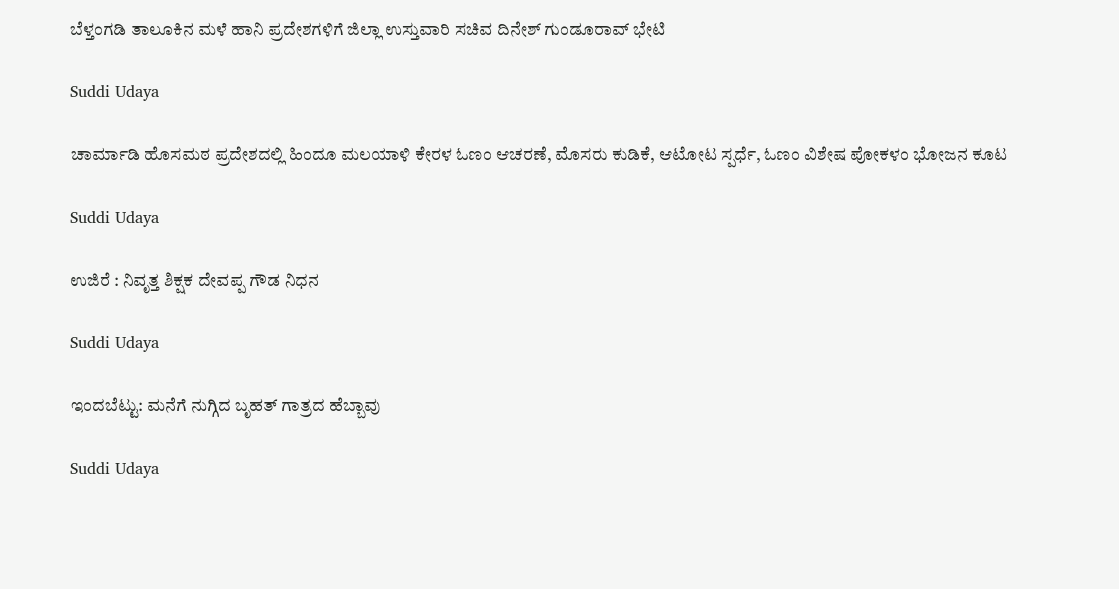ಬೆಳ್ತಂಗಡಿ ತಾಲೂಕಿನ ಮಳೆ ಹಾನಿ ಪ್ರದೇಶಗಳಿಗೆ ಜಿಲ್ಲಾ ಉಸ್ತುವಾರಿ ಸಚಿವ ದಿನೇಶ್ ಗುಂಡೂರಾವ್ ಭೇಟಿ

Suddi Udaya

ಚಾರ್ಮಾಡಿ ಹೊಸಮಠ ಪ್ರದೇಶದಲ್ಲಿ ಹಿಂದೂ ಮಲಯಾಳಿ ಕೇರಳ ಓಣಂ ಆಚರಣೆ, ಮೊಸರು ಕುಡಿಕೆ, ಆಟೋಟ ಸ್ಪರ್ಧೆ, ಓಣಂ ವಿಶೇಷ ಪೋಕಳಂ ಭೋಜನ ಕೂಟ

Suddi Udaya

ಉಜಿರೆ : ನಿವೃತ್ತ ಶಿಕ್ಷಕ ದೇವಪ್ಪ ಗೌಡ ನಿಧನ

Suddi Udaya

ಇಂದಬೆಟ್ಟು: ಮನೆಗೆ ನುಗ್ಗಿದ ಬೃಹತ್ ಗಾತ್ರದ ಹೆಬ್ಬಾವು

Suddi Udaya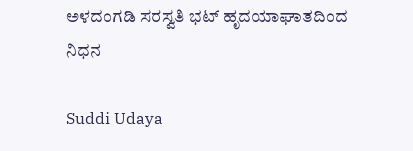ಅಳದಂಗಡಿ ಸರಸ್ವತಿ ಭಟ್ ಹೃದಯಾಘಾತದಿಂದ ನಿಧನ

Suddi Udaya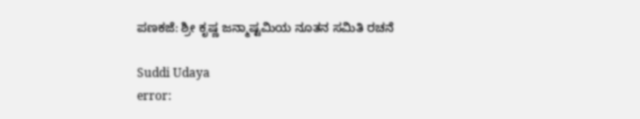ಪಣಕಜೆ: ಶ್ರೀ ಕೃಷ್ಣ ಜನ್ಮಾಷ್ಟಮಿಯ ನೂತನ ಸಮಿತಿ ರಚನೆ

Suddi Udaya
error: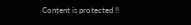Content is protected !!